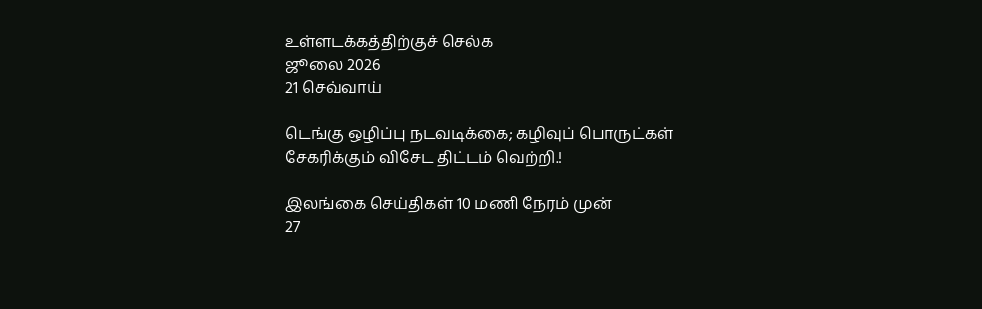உள்ளடக்கத்திற்குச் செல்க
ஜூலை 2026
21 செவ்வாய்

டெங்கு ஒழிப்பு நடவடிக்கை; கழிவுப் பொருட்கள் சேகரிக்கும் விசேட திட்டம் வெற்றி.!

இலங்கை செய்திகள் 10 மணி நேரம் முன்
27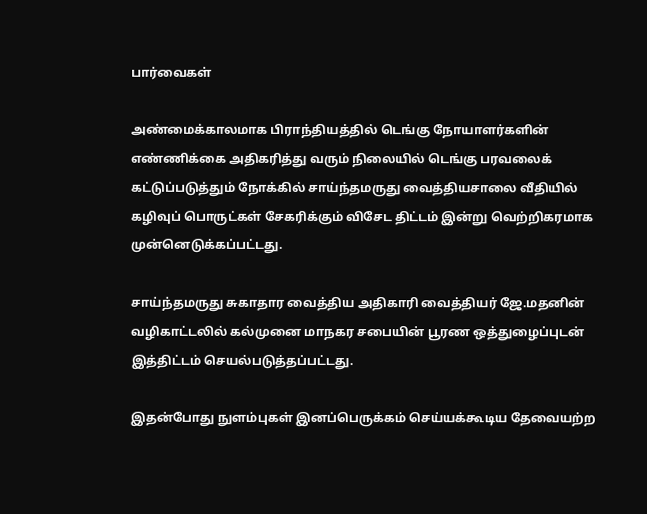பார்வைகள்

அண்மைக்காலமாக பிராந்தியத்தில் டெங்கு நோயாளர்களின் எண்ணிக்கை அதிகரித்து வரும் நிலையில் டெங்கு பரவலைக் கட்டுப்படுத்தும் நோக்கில் சாய்ந்தமருது வைத்தியசாலை வீதியில் கழிவுப் பொருட்கள் சேகரிக்கும் விசேட திட்டம் இன்று வெற்றிகரமாக முன்னெடுக்கப்பட்டது.

சாய்ந்தமருது சுகாதார வைத்திய அதிகாரி வைத்தியர் ஜே.மதனின் வழிகாட்டலில் கல்முனை மாநகர சபையின் பூரண ஒத்துழைப்புடன் இத்திட்டம் செயல்படுத்தப்பட்டது.

இதன்போது நுளம்புகள் இனப்பெருக்கம் செய்யக்கூடிய தேவையற்ற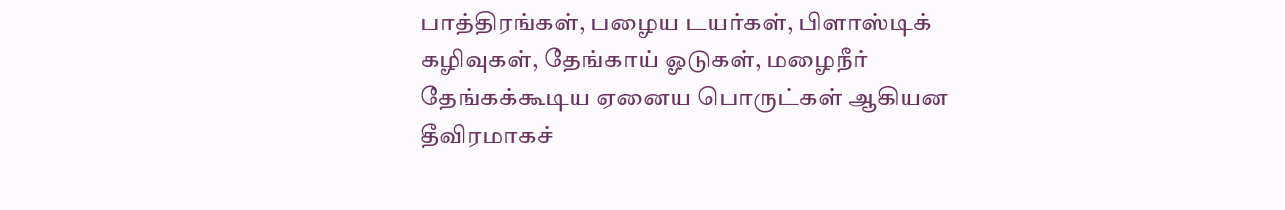பாத்திரங்கள், பழைய டயர்கள், பிளாஸ்டிக் கழிவுகள், தேங்காய் ஓடுகள், மழைநீர் தேங்கக்கூடிய ஏனைய பொருட்கள் ஆகியன தீவிரமாகச்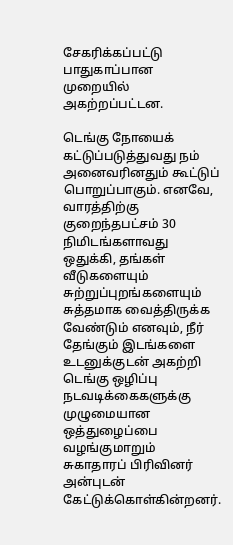சேகரிக்கப்பட்டு பாதுகாப்பான முறையில் அகற்றப்பட்டன.

டெங்கு நோயைக் கட்டுப்படுத்துவது நம் அனைவரினதும் கூட்டுப் பொறுப்பாகும். எனவே, வாரத்திற்கு குறைந்தபட்சம் 30 நிமிடங்களாவது ஒதுக்கி, தங்கள் வீடுகளையும் சுற்றுப்புறங்களையும் சுத்தமாக வைத்திருக்க வேண்டும் எனவும், நீர் தேங்கும் இடங்களை உடனுக்குடன் அகற்றி டெங்கு ஒழிப்பு நடவடிக்கைகளுக்கு முழுமையான ஒத்துழைப்பை வழங்குமாறும் சுகாதாரப் பிரிவினர் அன்புடன் கேட்டுக்கொள்கின்றனர்.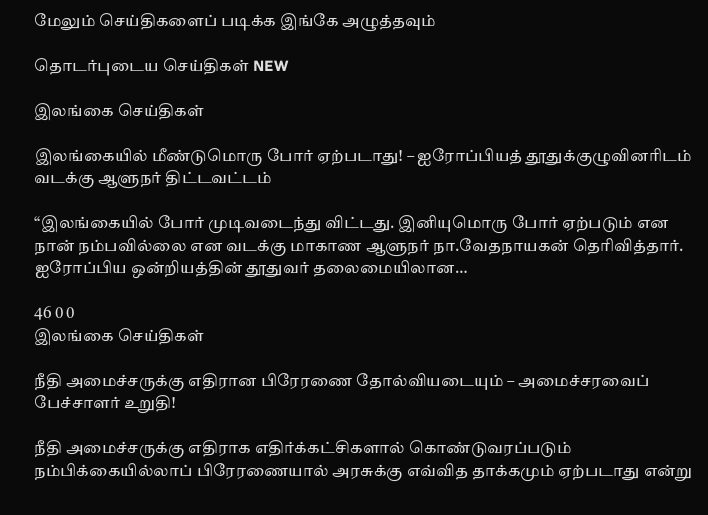மேலும் செய்திகளைப் படிக்க இங்கே அழுத்தவும்

தொடர்புடைய செய்திகள் NEW

இலங்கை செய்திகள்

இலங்கையில் மீண்டுமொரு போர் ஏற்படாது! – ஐரோப்பியத் தூதுக்குழுவினரிடம் வடக்கு ஆளுநர் திட்டவட்டம்

“இலங்கையில் போர் முடிவடைந்து விட்டது. இனியுமொரு போர் ஏற்படும் என நான் நம்பவில்லை என வடக்கு மாகாண ஆளுநர் நா.வேதநாயகன் தெரிவித்தார். ஐரோப்பிய ஒன்றியத்தின் தூதுவர் தலைமையிலான…

46 0 0
இலங்கை செய்திகள்

நீதி அமைச்சருக்கு எதிரான பிரேரணை தோல்வியடையும் – அமைச்சரவைப் பேச்சாளர் உறுதி!

நீதி அமைச்சருக்கு எதிராக எதிர்க்கட்சிகளால் கொண்டுவரப்படும் நம்பிக்கையில்லாப் பிரேரணையால் அரசுக்கு எவ்வித தாக்கமும் ஏற்படாது என்று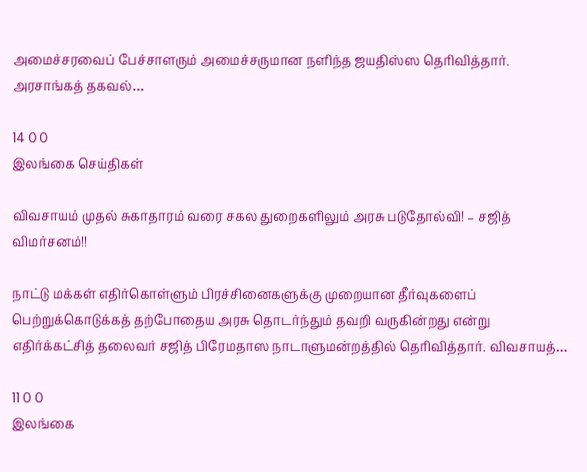அமைச்சரவைப் பேச்சாளரும் அமைச்சருமான நளிந்த ஜயதிஸ்ஸ தெரிவித்தார். அரசாங்கத் தகவல்…

14 0 0
இலங்கை செய்திகள்

விவசாயம் முதல் சுகாதாரம் வரை சகல துறைகளிலும் அரசு படுதோல்வி! – சஜித் விமர்சனம்!!

நாட்டு மக்கள் எதிர்கொள்ளும் பிரச்சினைகளுக்கு முறையான தீர்வுகளைப் பெற்றுக்கொடுக்கத் தற்போதைய அரசு தொடர்ந்தும் தவறி வருகின்றது என்று எதிர்க்கட்சித் தலைவர் சஜித் பிரேமதாஸ நாடாளுமன்றத்தில் தெரிவித்தார். விவசாயத்…

11 0 0
இலங்கை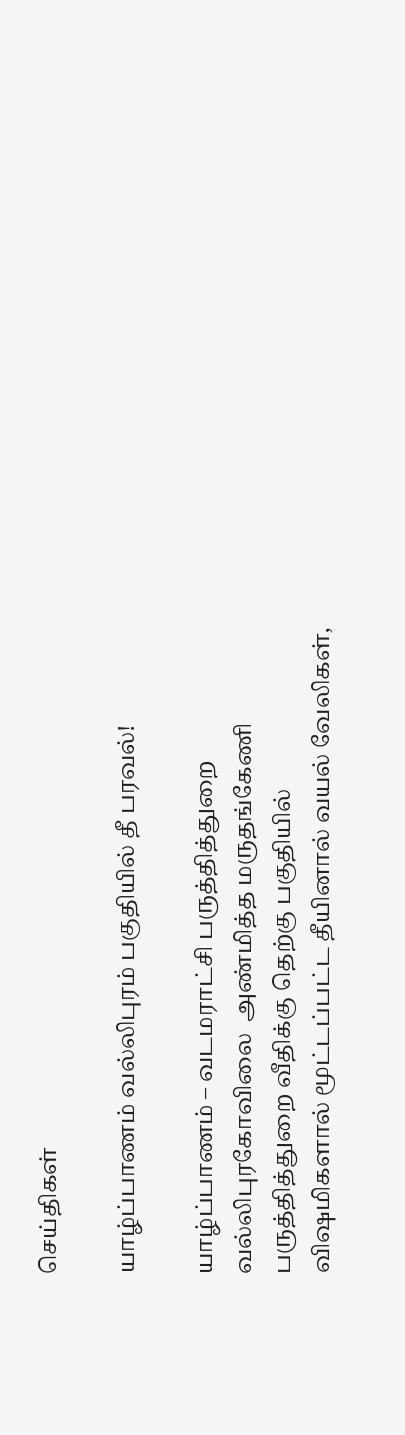செய்திகள்

யாழ்ப்பாணம் வல்லிபுரம் பகுதியில் தீ பரவல்!

யாழ்ப்பாணம் – வடமராட்சி பருத்தித்துறை வல்லிபுரகோவிலை  அண்மித்த மருதங்கேணி பருத்தித்துறை வீதிக்கு தெற்கு பகுதியில் விஷமிகளால் மூட்டப்பட்ட தீயினால் வயல் வேலிகள்,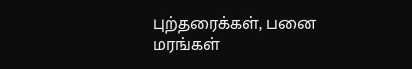புற்தரைக்கள், பனை மரங்கள்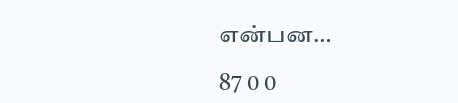என்பன…

87 0 0